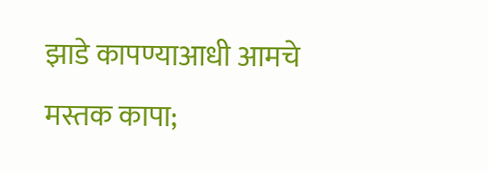झाडे कापण्याआधी आमचे मस्तक कापा;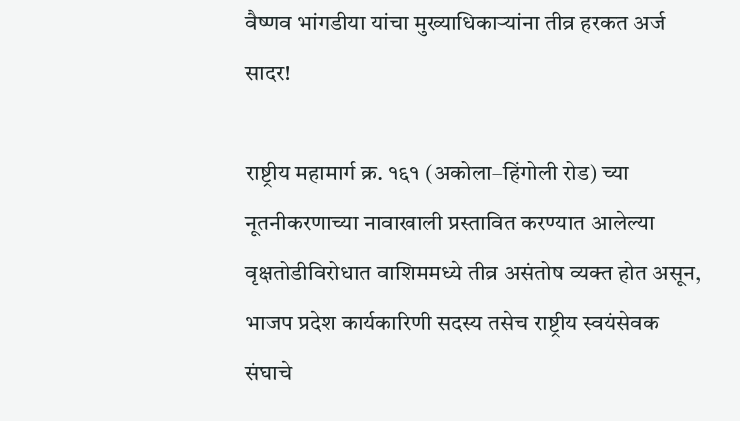वैष्णव भांगडीया यांचा मुख्याधिकाऱ्यांना तीव्र हरकत अर्ज सादर!

राष्ट्रीय महामार्ग क्र. १६१ (अकोला–हिंगोली रोड) च्या नूतनीकरणाच्या नावाखाली प्रस्तावित करण्यात आलेल्या वृक्षतोडीविरोधात वाशिममध्ये तीव्र असंतोष व्यक्त होत असून, भाजप प्रदेश कार्यकारिणी सदस्य तसेच राष्ट्रीय स्वयंसेवक संघाचे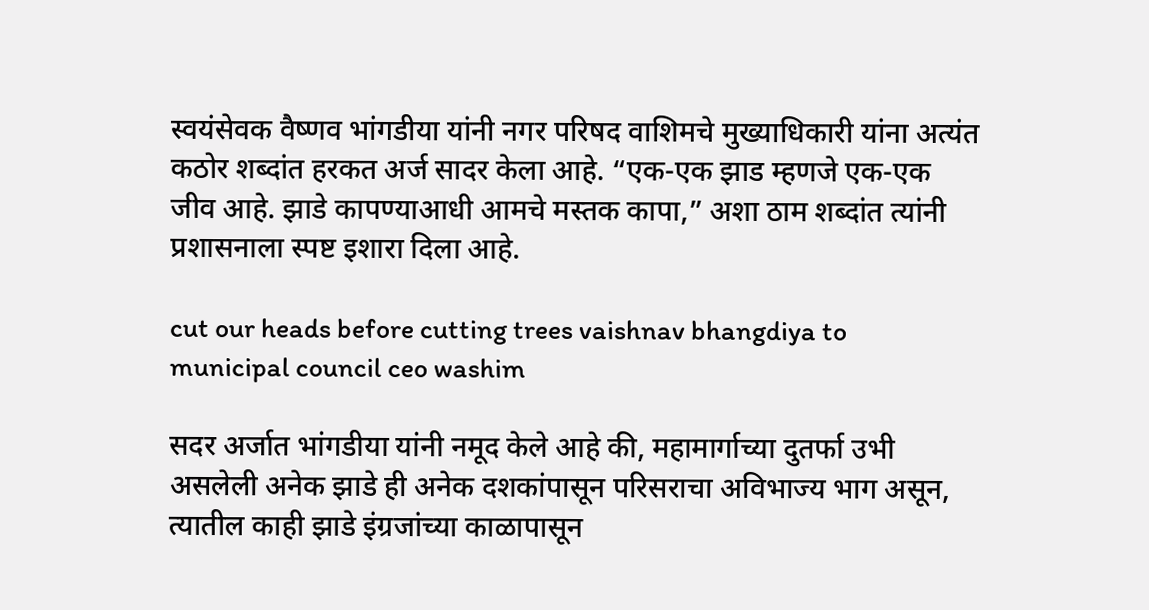स्वयंसेवक वैष्णव भांगडीया यांनी नगर परिषद वाशिमचे मुख्याधिकारी यांना अत्यंत कठोर शब्दांत हरकत अर्ज सादर केला आहे. “एक-एक झाड म्हणजे एक-एक जीव आहे. झाडे कापण्याआधी आमचे मस्तक कापा,” अशा ठाम शब्दांत त्यांनी प्रशासनाला स्पष्ट इशारा दिला आहे.

cut our heads before cutting trees vaishnav bhangdiya to municipal council ceo washim

सदर अर्जात भांगडीया यांनी नमूद केले आहे की, महामार्गाच्या दुतर्फा उभी असलेली अनेक झाडे ही अनेक दशकांपासून परिसराचा अविभाज्य भाग असून, त्यातील काही झाडे इंग्रजांच्या काळापासून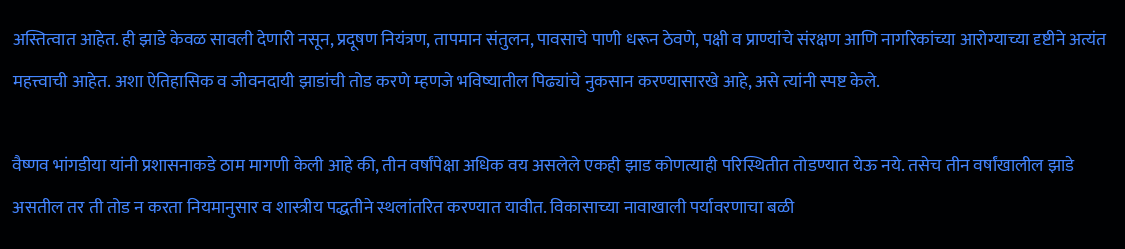अस्तित्वात आहेत. ही झाडे केवळ सावली देणारी नसून, प्रदूषण नियंत्रण, तापमान संतुलन, पावसाचे पाणी धरून ठेवणे, पक्षी व प्राण्यांचे संरक्षण आणि नागरिकांच्या आरोग्याच्या दृष्टीने अत्यंत महत्त्वाची आहेत. अशा ऐतिहासिक व जीवनदायी झाडांची तोड करणे म्हणजे भविष्यातील पिढ्यांचे नुकसान करण्यासारखे आहे, असे त्यांनी स्पष्ट केले.

वैष्णव भांगडीया यांनी प्रशासनाकडे ठाम मागणी केली आहे की, तीन वर्षांपेक्षा अधिक वय असलेले एकही झाड कोणत्याही परिस्थितीत तोडण्यात येऊ नये. तसेच तीन वर्षांखालील झाडे असतील तर ती तोड न करता नियमानुसार व शास्त्रीय पद्धतीने स्थलांतरित करण्यात यावीत. विकासाच्या नावाखाली पर्यावरणाचा बळी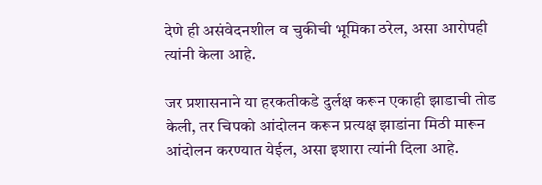देणे ही असंवेदनशील व चुकीची भूमिका ठरेल, असा आरोपही त्यांनी केला आहे.

जर प्रशासनाने या हरकतीकडे दुर्लक्ष करून एकाही झाडाची तोड केली, तर चिपको आंदोलन करून प्रत्यक्ष झाडांना मिठी मारून आंदोलन करण्यात येईल, असा इशारा त्यांनी दिला आहे.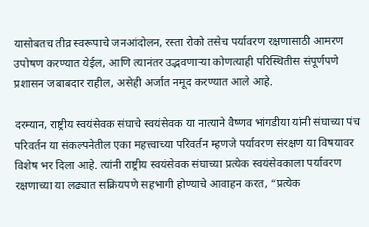यासोबतच तीव्र स्वरूपाचे जनआंदोलन, रस्ता रोको तसेच पर्यावरण रक्षणासाठी आमरण उपोषण करण्यात येईल, आणि त्यानंतर उद्भवणाऱ्या कोणत्याही परिस्थितीस संपूर्णपणे प्रशासन जबाबदार राहील, असेही अर्जात नमूद करण्यात आले आहे.

दरम्यान, राष्ट्रीय स्वयंसेवक संघाचे स्वयंसेवक या नात्याने वैष्णव भांगडीया यांनी संघाच्या पंच परिवर्तन या संकल्पनेतील एका महत्त्वाच्या परिवर्तन म्हणजे पर्यावरण संरक्षण या विषयावर विशेष भर दिला आहे. त्यांनी राष्ट्रीय स्वयंसेवक संघाच्या प्रत्येक स्वयंसेवकाला पर्यावरण रक्षणाच्या या लढ्यात सक्रियपणे सहभागी होण्याचे आवाहन करत, “प्रत्येक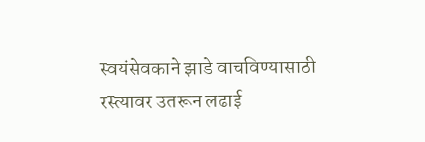स्वयंसेवकाने झाडे वाचविण्यासाठी रस्त्यावर उतरून लढाई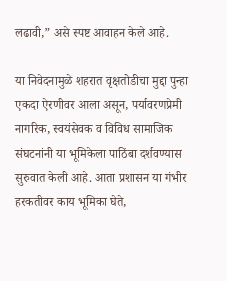लढावी,” असे स्पष्ट आवाहन केले आहे.

या निवेदनामुळे शहरात वृक्षतोडीचा मुद्दा पुन्हा एकदा ऐरणीवर आला असून, पर्यावरणप्रेमी नागरिक, स्वयंसेवक व विविध सामाजिक संघटनांनी या भूमिकेला पाठिंबा दर्शवण्यास सुरुवात केली आहे. आता प्रशासन या गंभीर हरकतीवर काय भूमिका घेते,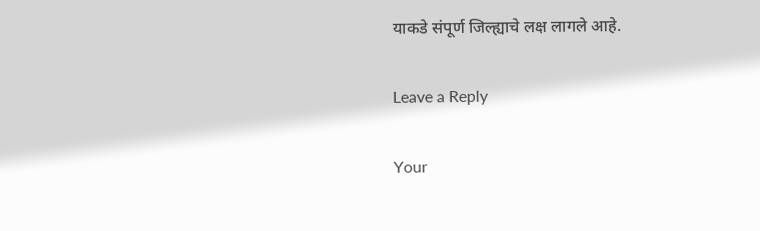याकडे संपूर्ण जिल्ह्याचे लक्ष लागले आहे.

Leave a Reply

Your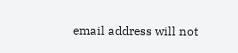email address will not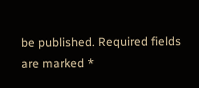be published. Required fields are marked *